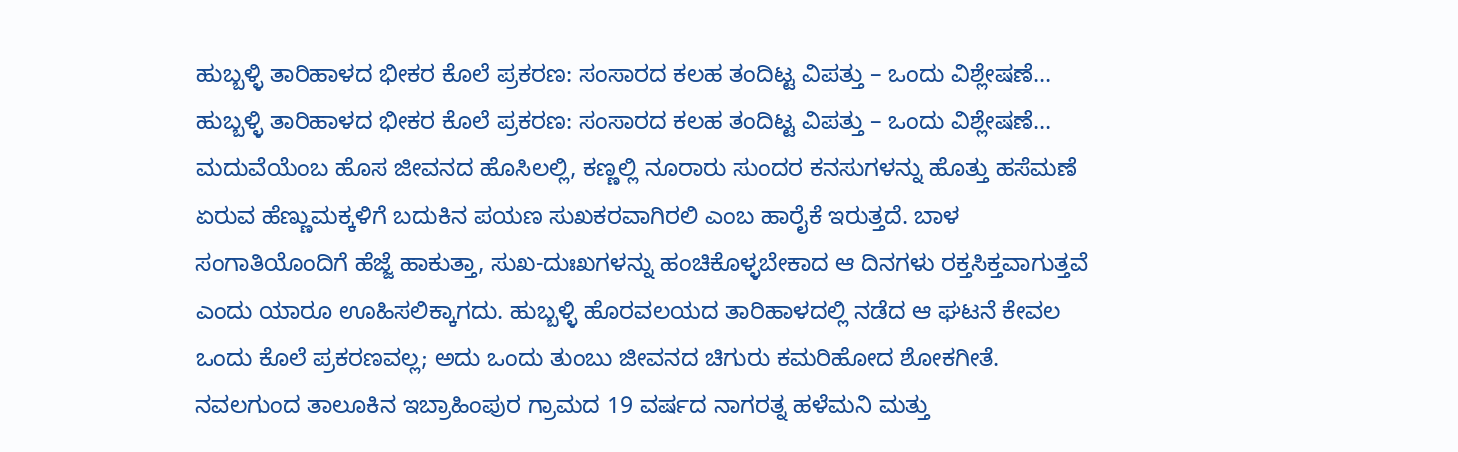ಹುಬ್ಬಳ್ಳಿ ತಾರಿಹಾಳದ ಭೀಕರ ಕೊಲೆ ಪ್ರಕರಣ: ಸಂಸಾರದ ಕಲಹ ತಂದಿಟ್ಟ ವಿಪತ್ತು – ಒಂದು ವಿಶ್ಲೇಷಣೆ…
ಹುಬ್ಬಳ್ಳಿ ತಾರಿಹಾಳದ ಭೀಕರ ಕೊಲೆ ಪ್ರಕರಣ: ಸಂಸಾರದ ಕಲಹ ತಂದಿಟ್ಟ ವಿಪತ್ತು – ಒಂದು ವಿಶ್ಲೇಷಣೆ… ಮದುವೆಯೆಂಬ ಹೊಸ ಜೀವನದ ಹೊಸಿಲಲ್ಲಿ, ಕಣ್ಣಲ್ಲಿ ನೂರಾರು ಸುಂದರ ಕನಸುಗಳನ್ನು ಹೊತ್ತು ಹಸೆಮಣೆ ಏರುವ ಹೆಣ್ಣುಮಕ್ಕಳಿಗೆ ಬದುಕಿನ ಪಯಣ ಸುಖಕರವಾಗಿರಲಿ ಎಂಬ ಹಾರೈಕೆ ಇರುತ್ತದೆ. ಬಾಳ ಸಂಗಾತಿಯೊಂದಿಗೆ ಹೆಜ್ಜೆ ಹಾಕುತ್ತಾ, ಸುಖ-ದುಃಖಗಳನ್ನು ಹಂಚಿಕೊಳ್ಳಬೇಕಾದ ಆ ದಿನಗಳು ರಕ್ತಸಿಕ್ತವಾಗುತ್ತವೆ ಎಂದು ಯಾರೂ ಊಹಿಸಲಿಕ್ಕಾಗದು. ಹುಬ್ಬಳ್ಳಿ ಹೊರವಲಯದ ತಾರಿಹಾಳದಲ್ಲಿ ನಡೆದ ಆ ಘಟನೆ ಕೇವಲ ಒಂದು ಕೊಲೆ ಪ್ರಕರಣವಲ್ಲ; ಅದು ಒಂದು ತುಂಬು ಜೀವನದ ಚಿಗುರು ಕಮರಿಹೋದ ಶೋಕಗೀತೆ. ನವಲಗುಂದ ತಾಲೂಕಿನ ಇಬ್ರಾಹಿಂಪುರ ಗ್ರಾಮದ 19 ವರ್ಷದ ನಾಗರತ್ನ ಹಳೆಮನಿ ಮತ್ತು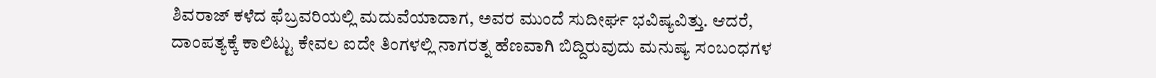ಶಿವರಾಜ್ ಕಳೆದ ಫೆಬ್ರವರಿಯಲ್ಲಿ ಮದುವೆಯಾದಾಗ, ಅವರ ಮುಂದೆ ಸುದೀರ್ಘ ಭವಿಷ್ಯವಿತ್ತು. ಆದರೆ, ದಾಂಪತ್ಯಕ್ಕೆ ಕಾಲಿಟ್ಟು ಕೇವಲ ಐದೇ ತಿಂಗಳಲ್ಲಿ ನಾಗರತ್ನ ಹೆಣವಾಗಿ ಬಿದ್ದಿರುವುದು ಮನುಷ್ಯ ಸಂಬಂಧಗಳ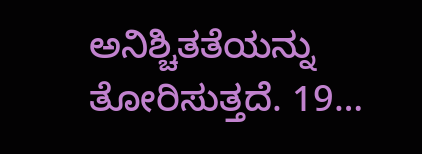ಅನಿಶ್ಚಿತತೆಯನ್ನು ತೋರಿಸುತ್ತದೆ. 19…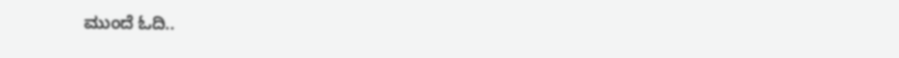ಮುಂದೆ ಓದಿ..